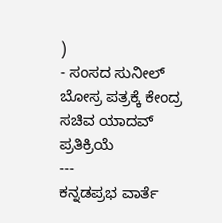)
- ಸಂಸದ ಸುನೀಲ್ ಬೋಸ್ರ ಪತ್ರಕ್ಕೆ ಕೇಂದ್ರ ಸಚಿವ ಯಾದವ್ ಪ್ರತಿಕ್ರಿಯೆ
---
ಕನ್ನಡಪ್ರಭ ವಾರ್ತೆ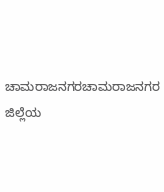ಚಾಮರಾಜನಗರಚಾಮರಾಜನಗರ ಜಿಲ್ಲೆಯ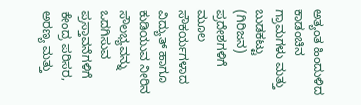ಅತ್ಯಂತ ಹಿಂದುಳಿದ ಕಾಡಂಚಿನ ಗ್ರಾಮಗಳು ಮತ್ತು ಬುಡಕಟ್ಟು (ಗಿರಿಜನ) ಪ್ರದೇಶಗಳಿಗೆ ಮೂಲ ಸೌಕರ್ಯಗಳಾದ ವಿದ್ಯುತ್ ಹಾಗೂ ಕುಡಿಯುವ ನೀರಿನ ಸೌಲಭ್ಯವನ್ನು ಒದಗಿಸುವ ಪ್ರಸ್ತಾವನೆಗಳಿಗೆ ಕೇಂದ್ರ ಪರಿಸರ, ಅರಣ್ಯ ಮತ್ತು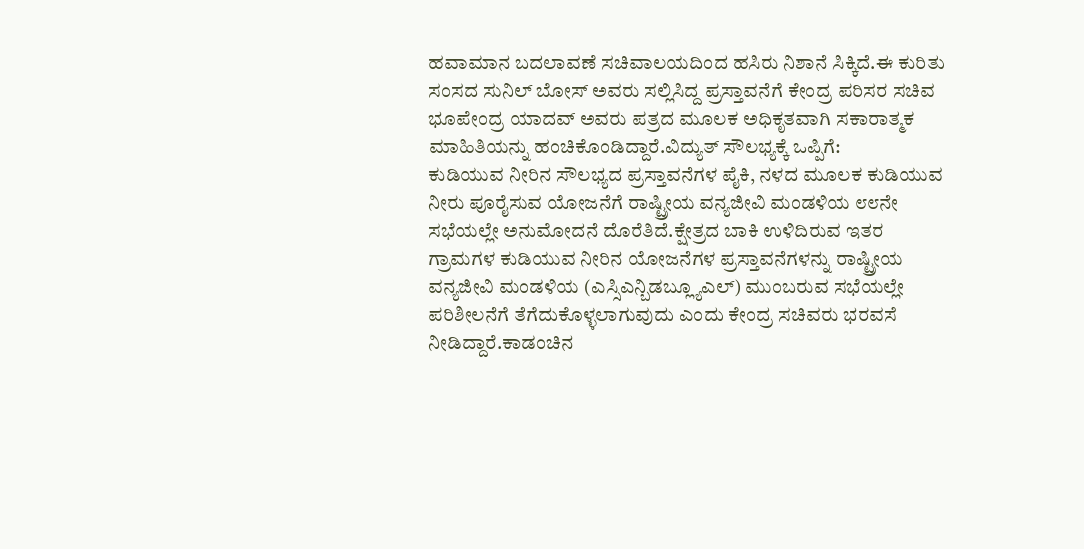ಹವಾಮಾನ ಬದಲಾವಣೆ ಸಚಿವಾಲಯದಿಂದ ಹಸಿರು ನಿಶಾನೆ ಸಿಕ್ಕಿದೆ.ಈ ಕುರಿತು ಸಂಸದ ಸುನಿಲ್ ಬೋಸ್ ಅವರು ಸಲ್ಲಿಸಿದ್ದ ಪ್ರಸ್ತಾವನೆಗೆ ಕೇಂದ್ರ ಪರಿಸರ ಸಚಿವ ಭೂಪೇಂದ್ರ ಯಾದವ್ ಅವರು ಪತ್ರದ ಮೂಲಕ ಅಧಿಕೃತವಾಗಿ ಸಕಾರಾತ್ಮಕ ಮಾಹಿತಿಯನ್ನು ಹಂಚಿಕೊಂಡಿದ್ದಾರೆ.ವಿದ್ಯುತ್ ಸೌಲಭ್ಯಕ್ಕೆ ಒಪ್ಪಿಗೆ:
ಕುಡಿಯುವ ನೀರಿನ ಸೌಲಭ್ಯದ ಪ್ರಸ್ತಾವನೆಗಳ ಪೈಕಿ, ನಳದ ಮೂಲಕ ಕುಡಿಯುವ ನೀರು ಪೂರೈಸುವ ಯೋಜನೆಗೆ ರಾಷ್ಟ್ರೀಯ ವನ್ಯಜೀವಿ ಮಂಡಳಿಯ ೮೮ನೇ ಸಭೆಯಲ್ಲೇ ಅನುಮೋದನೆ ದೊರೆತಿದೆ.ಕ್ಷೇತ್ರದ ಬಾಕಿ ಉಳಿದಿರುವ ಇತರ ಗ್ರಾಮಗಳ ಕುಡಿಯುವ ನೀರಿನ ಯೋಜನೆಗಳ ಪ್ರಸ್ತಾವನೆಗಳನ್ನು ರಾಷ್ಟ್ರೀಯ ವನ್ಯಜೀವಿ ಮಂಡಳಿಯ (ಎಸ್ಸಿಎನ್ಬಿಡಬ್ಲ್ಯೂಎಲ್) ಮುಂಬರುವ ಸಭೆಯಲ್ಲೇ ಪರಿಶೀಲನೆಗೆ ತೆಗೆದುಕೊಳ್ಳಲಾಗುವುದು ಎಂದು ಕೇಂದ್ರ ಸಚಿವರು ಭರವಸೆ ನೀಡಿದ್ದಾರೆ.ಕಾಡಂಚಿನ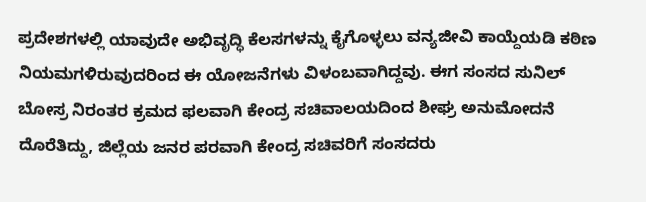ಪ್ರದೇಶಗಳಲ್ಲಿ ಯಾವುದೇ ಅಭಿವೃದ್ಧಿ ಕೆಲಸಗಳನ್ನು ಕೈಗೊಳ್ಳಲು ವನ್ಯಜೀವಿ ಕಾಯ್ದೆಯಡಿ ಕಠಿಣ ನಿಯಮಗಳಿರುವುದರಿಂದ ಈ ಯೋಜನೆಗಳು ವಿಳಂಬವಾಗಿದ್ದವು. ಈಗ ಸಂಸದ ಸುನಿಲ್ ಬೋಸ್ರ ನಿರಂತರ ಕ್ರಮದ ಫಲವಾಗಿ ಕೇಂದ್ರ ಸಚಿವಾಲಯದಿಂದ ಶೀಘ್ರ ಅನುಮೋದನೆ ದೊರೆತಿದ್ದು, ಜಿಲ್ಲೆಯ ಜನರ ಪರವಾಗಿ ಕೇಂದ್ರ ಸಚಿವರಿಗೆ ಸಂಸದರು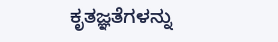ಕೃತಜ್ಞತೆಗಳನ್ನು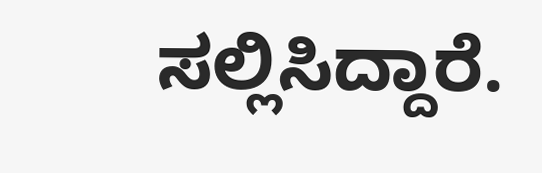ಸಲ್ಲಿಸಿದ್ದಾರೆ.